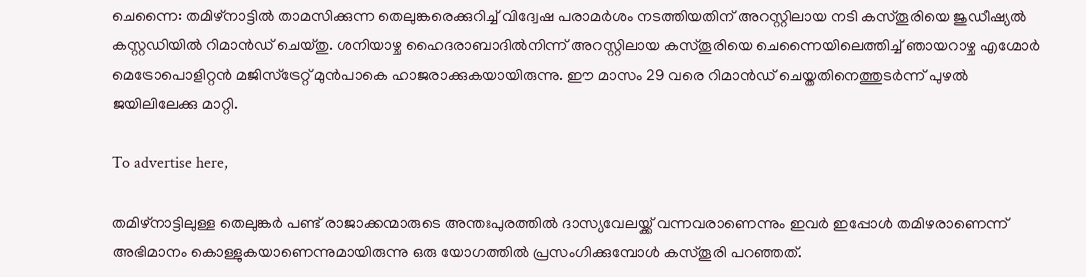ചെന്നൈ: തമിഴ്നാട്ടില്‍ താമസിക്കുന്ന തെലുങ്കരെക്കുറിച്ച് വിദ്വേഷ പരാമര്‍ശം നടത്തിയതിന് അറസ്റ്റിലായ നടി കസ്തൂരിയെ ജുഡീഷ്യല്‍ കസ്റ്റഡിയില്‍ റിമാന്‍ഡ് ചെയ്തു. ശനിയാഴ്ച ഹൈദരാബാദില്‍നിന്ന് അറസ്റ്റിലായ കസ്തൂരിയെ ചെന്നൈയിലെത്തിച്ച് ഞായറാഴ്ച എഗ്മോര്‍ മെട്രോപൊളിറ്റന്‍ മജിസ്ട്രേറ്റ് മുന്‍പാകെ ഹാജരാക്കുകയായിരുന്നു. ഈ മാസം 29 വരെ റിമാന്‍ഡ് ചെയ്തതിനെത്തുടര്‍ന്ന് പുഴല്‍ ജയിലിലേക്കു മാറ്റി.

To advertise here,

തമിഴ്നാട്ടിലുള്ള തെലുങ്കര്‍ പണ്ട് രാജാക്കന്മാരുടെ അന്തഃപുരത്തില്‍ ദാസ്യവേലയ്ക്ക് വന്നവരാണെന്നും ഇവര്‍ ഇപ്പോള്‍ തമിഴരാണെന്ന് അഭിമാനം കൊള്ളുകയാണെന്നുമായിരുന്നു ഒരു യോഗത്തില്‍ പ്രസംഗിക്കുമ്പോള്‍ കസ്തൂരി പറഞ്ഞത്.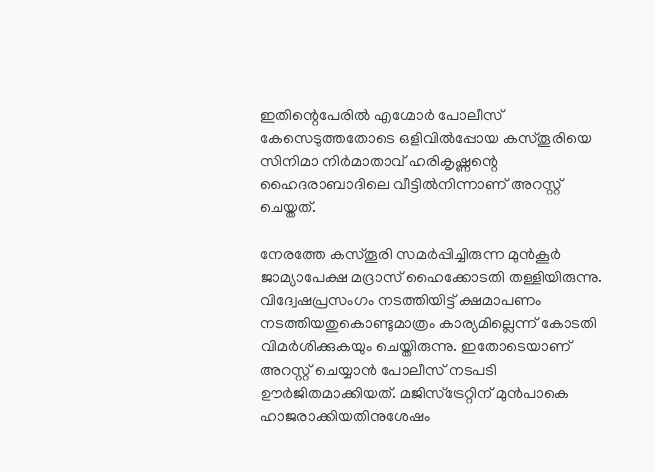ഇതിന്റെപേരില്‍ എഗ്മോര്‍ പോലീസ് കേസെടുത്തതോടെ ഒളിവില്‍പ്പോയ കസ്തൂരിയെ സിനിമാ നിര്‍മാതാവ് ഹരികൃഷ്ണന്റെ ഹൈദരാബാദിലെ വീട്ടില്‍നിന്നാണ് അറസ്റ്റ് ചെയ്തത്.

നേരത്തേ കസ്തൂരി സമര്‍പ്പിച്ചിരുന്ന മുന്‍കൂര്‍ ജാമ്യാപേക്ഷ മദ്രാസ് ഹൈക്കോടതി തള്ളിയിരുന്നു. വിദ്വേഷപ്രസംഗം നടത്തിയിട്ട് ക്ഷമാപണം നടത്തിയതുകൊണ്ടുമാത്രം കാര്യമില്ലെന്ന് കോടതി വിമര്‍ശിക്കുകയും ചെയ്തിരുന്നു. ഇതോടെയാണ് അറസ്റ്റ് ചെയ്യാന്‍ പോലീസ് നടപടി ഊര്‍ജിതമാക്കിയത്. മജിസ്ട്രേറ്റിന് മുന്‍പാകെ ഹാജരാക്കിയതിനുശേഷം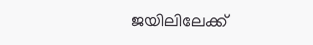ജയിലിലേക്ക്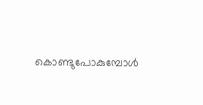കൊണ്ടുപോകുമ്പോള്‍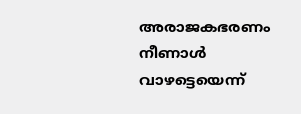അരാജകഭരണം നീണാള്‍ വാഴട്ടെയെന്ന്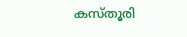കസ്തൂരി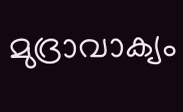മുദ്രാവാക്യം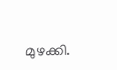മുഴക്കി.